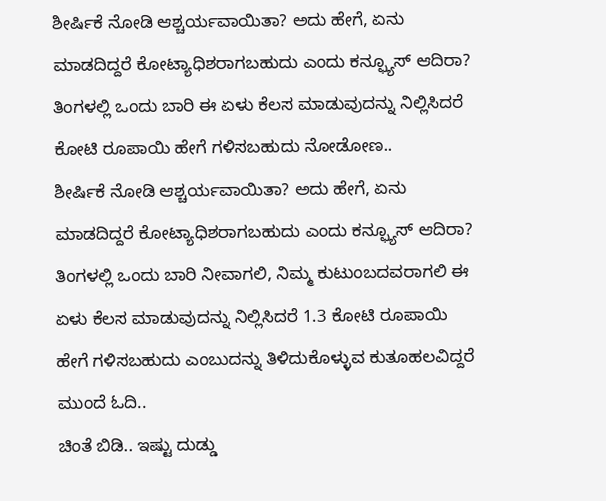ಶೀರ್ಷಿಕೆ ನೋಡಿ ಆಶ್ಚರ್ಯವಾಯಿತಾ? ಅದು ಹೇಗೆ, ಏನು ಮಾಡದಿದ್ದರೆ ಕೋಟ್ಯಾಧಿಶರಾಗಬಹುದು ಎಂದು ಕನ್ಫ್ಯೂಸ್ ಆದಿರಾ? ತಿಂಗಳಲ್ಲಿ ಒಂದು ಬಾರಿ ಈ ಏಳು ಕೆಲಸ ಮಾಡುವುದನ್ನು ನಿಲ್ಲಿಸಿದರೆ ಕೋಟಿ ರೂಪಾಯಿ ಹೇಗೆ ಗಳಿಸಬಹುದು ನೋಡೋಣ..
ಶೀರ್ಷಿಕೆ ನೋಡಿ ಆಶ್ಚರ್ಯವಾಯಿತಾ? ಅದು ಹೇಗೆ, ಏನು ಮಾಡದಿದ್ದರೆ ಕೋಟ್ಯಾಧಿಶರಾಗಬಹುದು ಎಂದು ಕನ್ಫ್ಯೂಸ್ ಆದಿರಾ?
ತಿಂಗಳಲ್ಲಿ ಒಂದು ಬಾರಿ ನೀವಾಗಲಿ, ನಿಮ್ಮ ಕುಟುಂಬದವರಾಗಲಿ ಈ ಏಳು ಕೆಲಸ ಮಾಡುವುದನ್ನು ನಿಲ್ಲಿಸಿದರೆ 1.3 ಕೋಟಿ ರೂಪಾಯಿ ಹೇಗೆ ಗಳಿಸಬಹುದು ಎಂಬುದನ್ನು ತಿಳಿದುಕೊಳ್ಳುವ ಕುತೂಹಲವಿದ್ದರೆ ಮುಂದೆ ಓದಿ..
ಚಿಂತೆ ಬಿಡಿ.. ಇಷ್ಟು ದುಡ್ಡು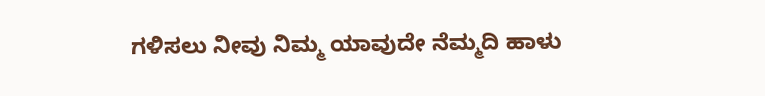ಗಳಿಸಲು ನೀವು ನಿಮ್ಮ ಯಾವುದೇ ನೆಮ್ಮದಿ ಹಾಳು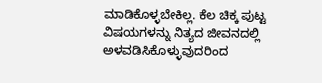ಮಾಡಿಕೊಳ್ಳಬೇಕಿಲ್ಲ. ಕೆಲ ಚಿಕ್ಕ ಪುಟ್ಟ ವಿಷಯಗಳನ್ನು ನಿತ್ಯದ ಜೀವನದಲ್ಲಿ ಅಳವಡಿಸಿಕೊಳ್ಳುವುದರಿಂದ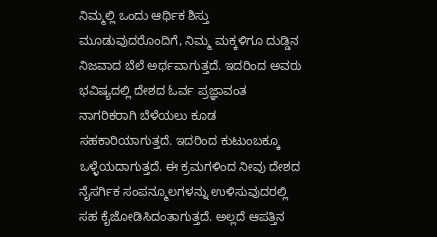ನಿಮ್ಮಲ್ಲಿ ಒಂದು ಆರ್ಥಿಕ ಶಿಸ್ತು ಮೂಡುವುದರೊಂದಿಗೆ, ನಿಮ್ಮ ಮಕ್ಕಳಿಗೂ ದುಡ್ಡಿನ ನಿಜವಾದ ಬೆಲೆ ಅರ್ಥವಾಗುತ್ತದೆ. ಇದರಿಂದ ಅವರು ಭವಿಷ್ಯದಲ್ಲಿ ದೇಶದ ಓರ್ವ ಪ್ರಜ್ಞಾವಂತ ನಾಗರಿಕರಾಗಿ ಬೆಳೆಯಲು ಕೂಡ ಸಹಕಾರಿಯಾಗುತ್ತದೆ. ಇದರಿಂದ ಕುಟುಂಬಕ್ಕೂ ಒಳ್ಳೆಯದಾಗುತ್ತದೆ. ಈ ಕ್ರಮಗಳಿಂದ ನೀವು ದೇಶದ ನೈಸರ್ಗಿಕ ಸಂಪನ್ಮೂಲಗಳನ್ನು ಉಳಿಸುವುದರಲ್ಲಿ ಸಹ ಕೈಜೋಡಿಸಿದಂತಾಗುತ್ತದೆ. ಅಲ್ಲದೆ ಆಪತ್ತಿನ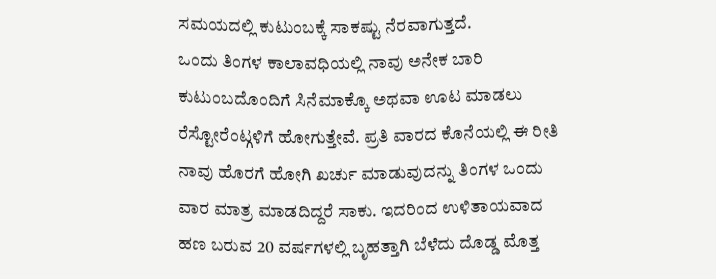ಸಮಯದಲ್ಲಿ ಕುಟುಂಬಕ್ಕೆ ಸಾಕಷ್ಟು ನೆರವಾಗುತ್ತದೆ.
ಒಂದು ತಿಂಗಳ ಕಾಲಾವಧಿಯಲ್ಲಿ ನಾವು ಅನೇಕ ಬಾರಿ ಕುಟುಂಬದೊಂದಿಗೆ ಸಿನೆಮಾಕ್ಕೊ ಅಥವಾ ಊಟ ಮಾಡಲು ರೆಸ್ಟೋರೆಂಟ್ಗಳಿಗೆ ಹೋಗುತ್ತೇವೆ. ಪ್ರತಿ ವಾರದ ಕೊನೆಯಲ್ಲಿ ಈ ರೀತಿ ನಾವು ಹೊರಗೆ ಹೋಗಿ ಖರ್ಚು ಮಾಡುವುದನ್ನು ತಿಂಗಳ ಒಂದು ವಾರ ಮಾತ್ರ ಮಾಡದಿದ್ದರೆ ಸಾಕು. ಇದರಿಂದ ಉಳಿತಾಯವಾದ ಹಣ ಬರುವ 20 ವರ್ಷಗಳಲ್ಲಿ ಬೃಹತ್ತಾಗಿ ಬೆಳೆದು ದೊಡ್ಡ ಮೊತ್ತ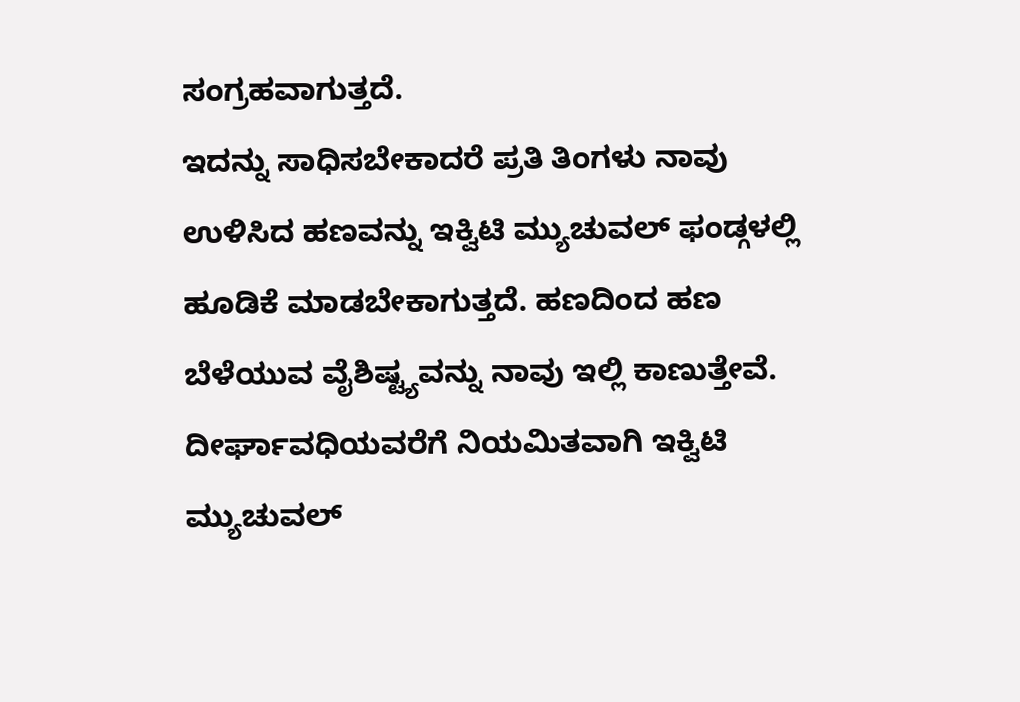ಸಂಗ್ರಹವಾಗುತ್ತದೆ.
ಇದನ್ನು ಸಾಧಿಸಬೇಕಾದರೆ ಪ್ರತಿ ತಿಂಗಳು ನಾವು ಉಳಿಸಿದ ಹಣವನ್ನು ಇಕ್ವಿಟಿ ಮ್ಯುಚುವಲ್ ಫಂಡ್ಗಳಲ್ಲಿ ಹೂಡಿಕೆ ಮಾಡಬೇಕಾಗುತ್ತದೆ. ಹಣದಿಂದ ಹಣ ಬೆಳೆಯುವ ವೈಶಿಷ್ಟ್ಯವನ್ನು ನಾವು ಇಲ್ಲಿ ಕಾಣುತ್ತೇವೆ. ದೀರ್ಘಾವಧಿಯವರೆಗೆ ನಿಯಮಿತವಾಗಿ ಇಕ್ವಿಟಿ ಮ್ಯುಚುವಲ್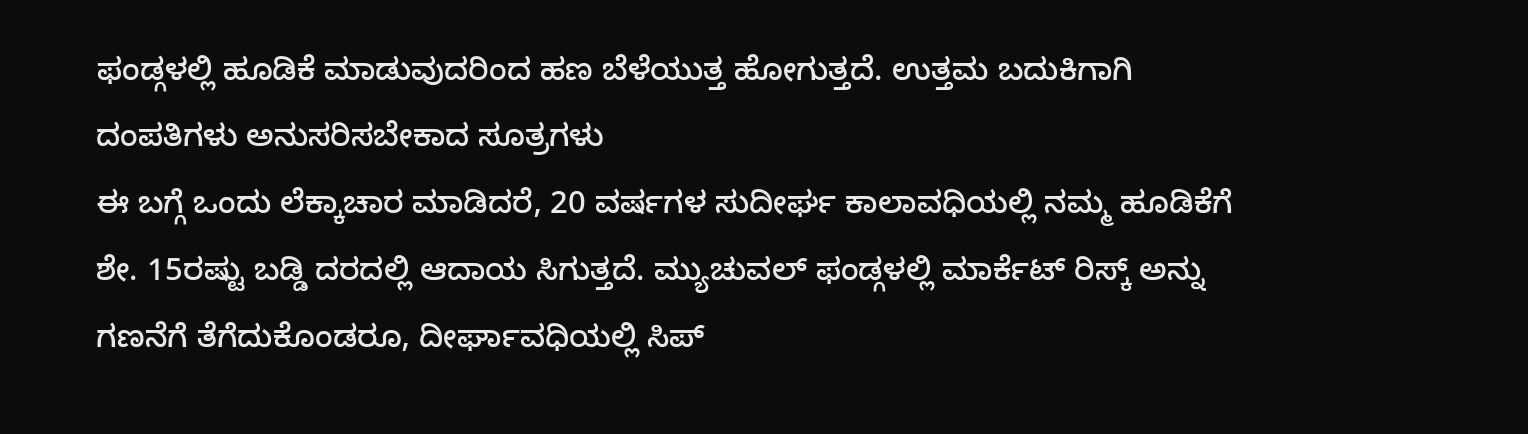ಫಂಡ್ಗಳಲ್ಲಿ ಹೂಡಿಕೆ ಮಾಡುವುದರಿಂದ ಹಣ ಬೆಳೆಯುತ್ತ ಹೋಗುತ್ತದೆ. ಉತ್ತಮ ಬದುಕಿಗಾಗಿ ದಂಪತಿಗಳು ಅನುಸರಿಸಬೇಕಾದ ಸೂತ್ರಗಳು
ಈ ಬಗ್ಗೆ ಒಂದು ಲೆಕ್ಕಾಚಾರ ಮಾಡಿದರೆ, 20 ವರ್ಷಗಳ ಸುದೀರ್ಘ ಕಾಲಾವಧಿಯಲ್ಲಿ ನಮ್ಮ ಹೂಡಿಕೆಗೆ ಶೇ. 15ರಷ್ಟು ಬಡ್ಡಿ ದರದಲ್ಲಿ ಆದಾಯ ಸಿಗುತ್ತದೆ. ಮ್ಯುಚುವಲ್ ಫಂಡ್ಗಳಲ್ಲಿ ಮಾರ್ಕೆಟ್ ರಿಸ್ಕ್ ಅನ್ನು ಗಣನೆಗೆ ತೆಗೆದುಕೊಂಡರೂ, ದೀರ್ಘಾವಧಿಯಲ್ಲಿ ಸಿಪ್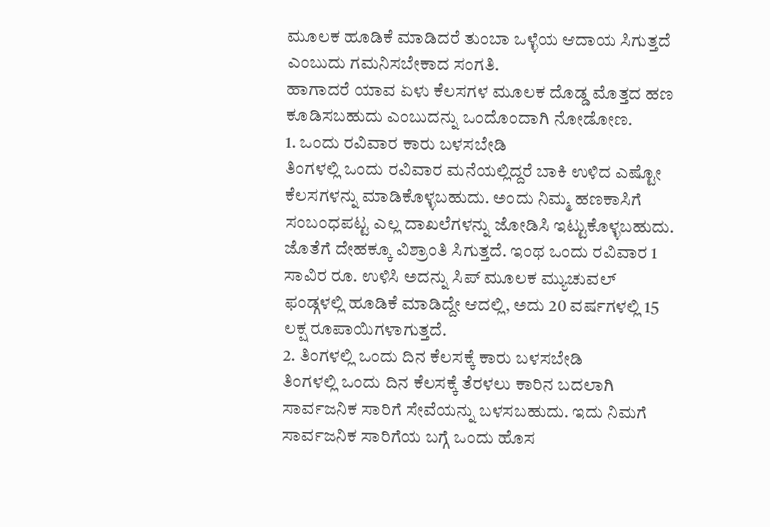ಮೂಲಕ ಹೂಡಿಕೆ ಮಾಡಿದರೆ ತುಂಬಾ ಒಳ್ಳೆಯ ಆದಾಯ ಸಿಗುತ್ತದೆ ಎಂಬುದು ಗಮನಿಸಬೇಕಾದ ಸಂಗತಿ.
ಹಾಗಾದರೆ ಯಾವ ಏಳು ಕೆಲಸಗಳ ಮೂಲಕ ದೊಡ್ಡ ಮೊತ್ತದ ಹಣ ಕೂಡಿಸಬಹುದು ಎಂಬುದನ್ನು ಒಂದೊಂದಾಗಿ ನೋಡೋಣ.
1. ಒಂದು ರವಿವಾರ ಕಾರು ಬಳಸಬೇಡಿ
ತಿಂಗಳಲ್ಲಿ ಒಂದು ರವಿವಾರ ಮನೆಯಲ್ಲಿದ್ದರೆ ಬಾಕಿ ಉಳಿದ ಎಷ್ಟೋ ಕೆಲಸಗಳನ್ನು ಮಾಡಿಕೊಳ್ಳಬಹುದು. ಅಂದು ನಿಮ್ಮ ಹಣಕಾಸಿಗೆ ಸಂಬಂಧಪಟ್ಟ ಎಲ್ಲ ದಾಖಲೆಗಳನ್ನು ಜೋಡಿಸಿ ಇಟ್ಟುಕೊಳ್ಳಬಹುದು. ಜೊತೆಗೆ ದೇಹಕ್ಕೂ ವಿಶ್ರಾಂತಿ ಸಿಗುತ್ತದೆ. ಇಂಥ ಒಂದು ರವಿವಾರ 1 ಸಾವಿರ ರೂ. ಉಳಿಸಿ ಅದನ್ನು ಸಿಪ್ ಮೂಲಕ ಮ್ಯುಚುವಲ್ ಫಂಡ್ಗಳಲ್ಲಿ ಹೂಡಿಕೆ ಮಾಡಿದ್ದೇ ಆದಲ್ಲಿ, ಅದು 20 ವರ್ಷಗಳಲ್ಲಿ 15 ಲಕ್ಷ ರೂಪಾಯಿಗಳಾಗುತ್ತದೆ.
2. ತಿಂಗಳಲ್ಲಿ ಒಂದು ದಿನ ಕೆಲಸಕ್ಕೆ ಕಾರು ಬಳಸಬೇಡಿ
ತಿಂಗಳಲ್ಲಿ ಒಂದು ದಿನ ಕೆಲಸಕ್ಕೆ ತೆರಳಲು ಕಾರಿನ ಬದಲಾಗಿ ಸಾರ್ವಜನಿಕ ಸಾರಿಗೆ ಸೇವೆಯನ್ನು ಬಳಸಬಹುದು. ಇದು ನಿಮಗೆ ಸಾರ್ವಜನಿಕ ಸಾರಿಗೆಯ ಬಗ್ಗೆ ಒಂದು ಹೊಸ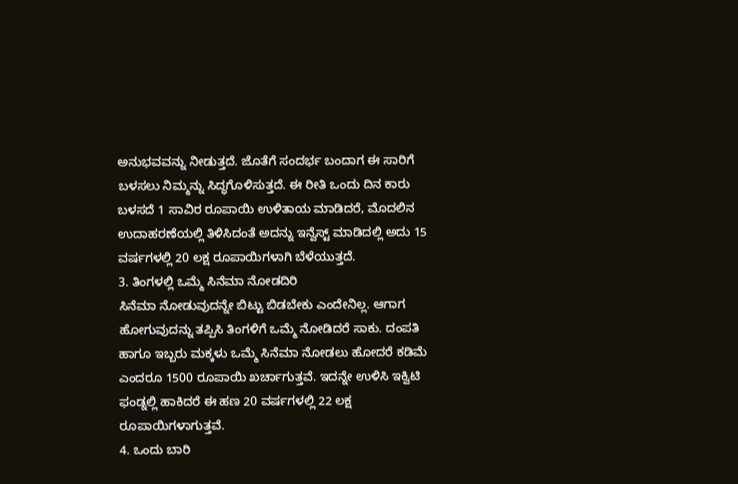ಅನುಭವವನ್ನು ನೀಡುತ್ತದೆ. ಜೊತೆಗೆ ಸಂದರ್ಭ ಬಂದಾಗ ಈ ಸಾರಿಗೆ ಬಳಸಲು ನಿಮ್ಮನ್ನು ಸಿದ್ಧಗೊಳಿಸುತ್ತದೆ. ಈ ರೀತಿ ಒಂದು ದಿನ ಕಾರು ಬಳಸದೆ 1 ಸಾವಿರ ರೂಪಾಯಿ ಉಳಿತಾಯ ಮಾಡಿದರೆ, ಮೊದಲಿನ ಉದಾಹರಣೆಯಲ್ಲಿ ತಿಳಿಸಿದಂತೆ ಅದನ್ನು ಇನ್ವೆಸ್ಟ್ ಮಾಡಿದಲ್ಲಿ ಅದು 15 ವರ್ಷಗಳಲ್ಲಿ 20 ಲಕ್ಷ ರೂಪಾಯಿಗಳಾಗಿ ಬೆಳೆಯುತ್ತದೆ.
3. ತಿಂಗಳಲ್ಲಿ ಒಮ್ಮೆ ಸಿನೆಮಾ ನೋಡದಿರಿ
ಸಿನೆಮಾ ನೋಡುವುದನ್ನೇ ಬಿಟ್ಟು ಬಿಡಬೇಕು ಎಂದೇನಿಲ್ಲ. ಆಗಾಗ ಹೋಗುವುದನ್ನು ತಪ್ಪಿಸಿ ತಿಂಗಳಿಗೆ ಒಮ್ಮೆ ನೋಡಿದರೆ ಸಾಕು. ದಂಪತಿ ಹಾಗೂ ಇಬ್ಬರು ಮಕ್ಕಳು ಒಮ್ಮೆ ಸಿನೆಮಾ ನೋಡಲು ಹೋದರೆ ಕಡಿಮೆ ಎಂದರೂ 1500 ರೂಪಾಯಿ ಖರ್ಚಾಗುತ್ತವೆ. ಇದನ್ನೇ ಉಳಿಸಿ ಇಕ್ವಿಟಿ ಫಂಡ್ನಲ್ಲಿ ಹಾಕಿದರೆ ಈ ಹಣ 20 ವರ್ಷಗಳಲ್ಲಿ 22 ಲಕ್ಷ ರೂಪಾಯಿಗಳಾಗುತ್ತವೆ.
4. ಒಂದು ಬಾರಿ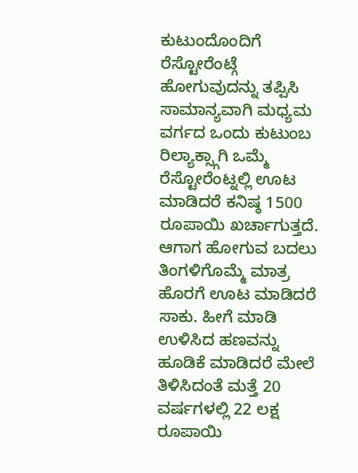ಕುಟುಂದೊಂದಿಗೆ ರೆಸ್ಟೋರೆಂಟ್ಗೆ ಹೋಗುವುದನ್ನು ತಪ್ಪಿಸಿ
ಸಾಮಾನ್ಯವಾಗಿ ಮಧ್ಯಮ ವರ್ಗದ ಒಂದು ಕುಟುಂಬ ರಿಲ್ಯಾಕ್ಸ್ಗಾಗಿ ಒಮ್ಮೆ ರೆಸ್ಟೋರೆಂಟ್ನಲ್ಲಿ ಊಟ ಮಾಡಿದರೆ ಕನಿಷ್ಠ 1500 ರೂಪಾಯಿ ಖರ್ಚಾಗುತ್ತದೆ. ಆಗಾಗ ಹೋಗುವ ಬದಲು ತಿಂಗಳಿಗೊಮ್ಮೆ ಮಾತ್ರ ಹೊರಗೆ ಊಟ ಮಾಡಿದರೆ ಸಾಕು. ಹೀಗೆ ಮಾಡಿ ಉಳಿಸಿದ ಹಣವನ್ನು ಹೂಡಿಕೆ ಮಾಡಿದರೆ ಮೇಲೆ ತಿಳಿಸಿದಂತೆ ಮತ್ತೆ 20 ವರ್ಷಗಳಲ್ಲಿ 22 ಲಕ್ಷ ರೂಪಾಯಿ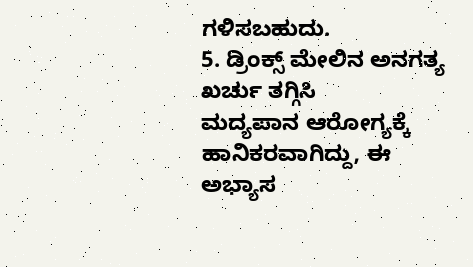ಗಳಿಸಬಹುದು.
5. ಡ್ರಿಂಕ್ಸ್ ಮೇಲಿನ ಅನಗತ್ಯ ಖರ್ಚು ತಗ್ಗಿಸಿ
ಮದ್ಯಪಾನ ಆರೋಗ್ಯಕ್ಕೆ ಹಾನಿಕರವಾಗಿದ್ದು, ಈ ಅಭ್ಯಾಸ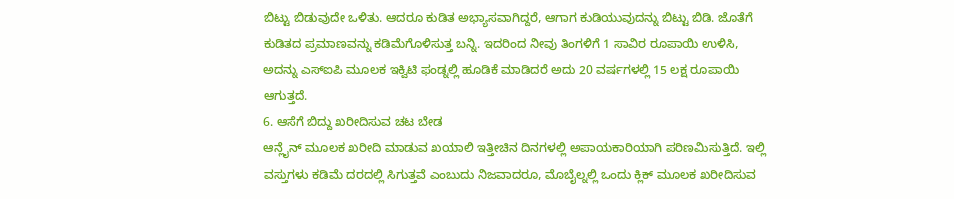ಬಿಟ್ಟು ಬಿಡುವುದೇ ಒಳಿತು. ಆದರೂ ಕುಡಿತ ಅಭ್ಯಾಸವಾಗಿದ್ದರೆ, ಆಗಾಗ ಕುಡಿಯುವುದನ್ನು ಬಿಟ್ಟು ಬಿಡಿ. ಜೊತೆಗೆ ಕುಡಿತದ ಪ್ರಮಾಣವನ್ನು ಕಡಿಮೆಗೊಳಿಸುತ್ತ ಬನ್ನಿ. ಇದರಿಂದ ನೀವು ತಿಂಗಳಿಗೆ 1 ಸಾವಿರ ರೂಪಾಯಿ ಉಳಿಸಿ, ಅದನ್ನು ಎಸ್ಐಪಿ ಮೂಲಕ ಇಕ್ವಿಟಿ ಫಂಡ್ನಲ್ಲಿ ಹೂಡಿಕೆ ಮಾಡಿದರೆ ಅದು 20 ವರ್ಷಗಳಲ್ಲಿ 15 ಲಕ್ಷ ರೂಪಾಯಿ ಆಗುತ್ತದೆ.
6. ಆಸೆಗೆ ಬಿದ್ದು ಖರೀದಿಸುವ ಚಟ ಬೇಡ
ಆನ್ಲೈನ್ ಮೂಲಕ ಖರೀದಿ ಮಾಡುವ ಖಯಾಲಿ ಇತ್ತೀಚಿನ ದಿನಗಳಲ್ಲಿ ಅಪಾಯಕಾರಿಯಾಗಿ ಪರಿಣಮಿಸುತ್ತಿದೆ. ಇಲ್ಲಿ ವಸ್ತುಗಳು ಕಡಿಮೆ ದರದಲ್ಲಿ ಸಿಗುತ್ತವೆ ಎಂಬುದು ನಿಜವಾದರೂ, ಮೊಬೈಲ್ನಲ್ಲಿ ಒಂದು ಕ್ಲಿಕ್ ಮೂಲಕ ಖರೀದಿಸುವ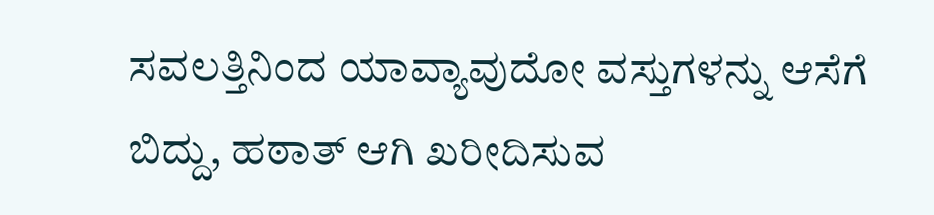ಸವಲತ್ತಿನಿಂದ ಯಾವ್ಯಾವುದೋ ವಸ್ತುಗಳನ್ನು ಆಸೆಗೆ ಬಿದ್ದು, ಹಠಾತ್ ಆಗಿ ಖರೀದಿಸುವ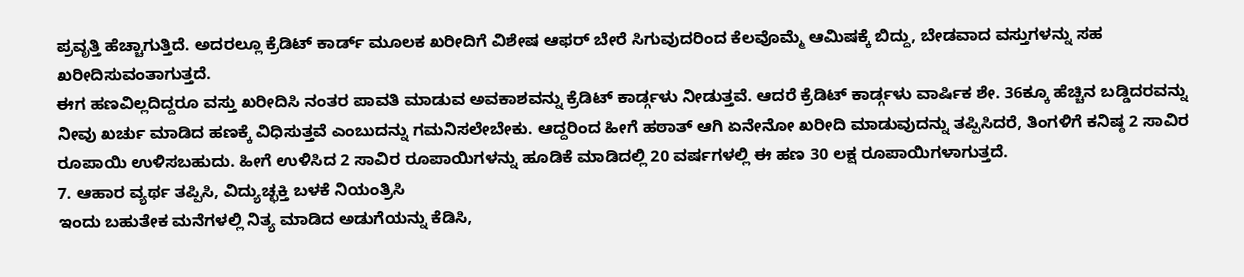ಪ್ರವೃತ್ತಿ ಹೆಚ್ಚಾಗುತ್ತಿದೆ. ಅದರಲ್ಲೂ ಕ್ರೆಡಿಟ್ ಕಾರ್ಡ್ ಮೂಲಕ ಖರೀದಿಗೆ ವಿಶೇಷ ಆಫರ್ ಬೇರೆ ಸಿಗುವುದರಿಂದ ಕೆಲವೊಮ್ಮೆ ಆಮಿಷಕ್ಕೆ ಬಿದ್ದು, ಬೇಡವಾದ ವಸ್ತುಗಳನ್ನು ಸಹ ಖರೀದಿಸುವಂತಾಗುತ್ತದೆ.
ಈಗ ಹಣವಿಲ್ಲದಿದ್ದರೂ ವಸ್ತು ಖರೀದಿಸಿ ನಂತರ ಪಾವತಿ ಮಾಡುವ ಅವಕಾಶವನ್ನು ಕ್ರೆಡಿಟ್ ಕಾರ್ಡ್ಗಳು ನೀಡುತ್ತವೆ. ಆದರೆ ಕ್ರೆಡಿಟ್ ಕಾರ್ಡ್ಗಳು ವಾರ್ಷಿಕ ಶೇ. 36ಕ್ಕೂ ಹೆಚ್ಚಿನ ಬಡ್ಡಿದರವನ್ನು ನೀವು ಖರ್ಚು ಮಾಡಿದ ಹಣಕ್ಕೆ ವಿಧಿಸುತ್ತವೆ ಎಂಬುದನ್ನು ಗಮನಿಸಲೇಬೇಕು. ಆದ್ದರಿಂದ ಹೀಗೆ ಹಠಾತ್ ಆಗಿ ಏನೇನೋ ಖರೀದಿ ಮಾಡುವುದನ್ನು ತಪ್ಪಿಸಿದರೆ, ತಿಂಗಳಿಗೆ ಕನಿಷ್ಠ 2 ಸಾವಿರ ರೂಪಾಯಿ ಉಳಿಸಬಹುದು. ಹೀಗೆ ಉಳಿಸಿದ 2 ಸಾವಿರ ರೂಪಾಯಿಗಳನ್ನು ಹೂಡಿಕೆ ಮಾಡಿದಲ್ಲಿ 20 ವರ್ಷಗಳಲ್ಲಿ ಈ ಹಣ 30 ಲಕ್ಷ ರೂಪಾಯಿಗಳಾಗುತ್ತದೆ.
7. ಆಹಾರ ವ್ಯರ್ಥ ತಪ್ಪಿಸಿ, ವಿದ್ಯುಚ್ಛಕ್ತಿ ಬಳಕೆ ನಿಯಂತ್ರಿಸಿ
ಇಂದು ಬಹುತೇಕ ಮನೆಗಳಲ್ಲಿ ನಿತ್ಯ ಮಾಡಿದ ಅಡುಗೆಯನ್ನು ಕೆಡಿಸಿ,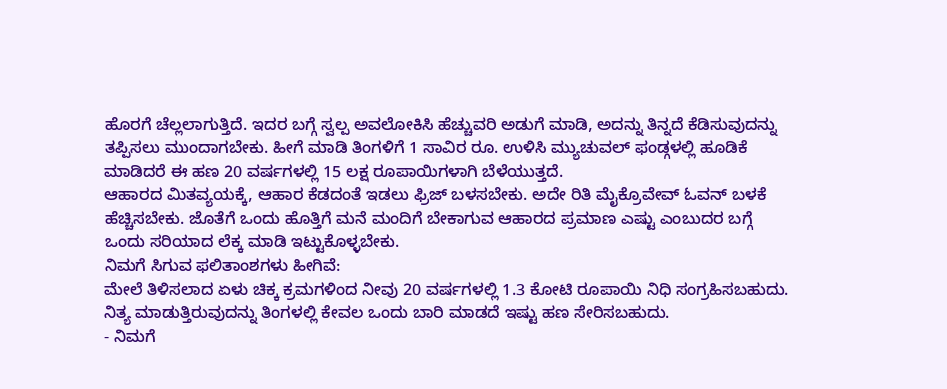ಹೊರಗೆ ಚೆಲ್ಲಲಾಗುತ್ತಿದೆ. ಇದರ ಬಗ್ಗೆ ಸ್ವಲ್ಪ ಅವಲೋಕಿಸಿ ಹೆಚ್ಚುವರಿ ಅಡುಗೆ ಮಾಡಿ, ಅದನ್ನು ತಿನ್ನದೆ ಕೆಡಿಸುವುದನ್ನು ತಪ್ಪಿಸಲು ಮುಂದಾಗಬೇಕು. ಹೀಗೆ ಮಾಡಿ ತಿಂಗಳಿಗೆ 1 ಸಾವಿರ ರೂ. ಉಳಿಸಿ ಮ್ಯುಚುವಲ್ ಫಂಡ್ಗಳಲ್ಲಿ ಹೂಡಿಕೆ ಮಾಡಿದರೆ ಈ ಹಣ 20 ವರ್ಷಗಳಲ್ಲಿ 15 ಲಕ್ಷ ರೂಪಾಯಿಗಳಾಗಿ ಬೆಳೆಯುತ್ತದೆ.
ಆಹಾರದ ಮಿತವ್ಯಯಕ್ಕೆ, ಆಹಾರ ಕೆಡದಂತೆ ಇಡಲು ಫ್ರಿಜ್ ಬಳಸಬೇಕು. ಅದೇ ರಿತಿ ಮೈಕ್ರೊವೇವ್ ಓವನ್ ಬಳಕೆ ಹೆಚ್ಚಿಸಬೇಕು. ಜೊತೆಗೆ ಒಂದು ಹೊತ್ತಿಗೆ ಮನೆ ಮಂದಿಗೆ ಬೇಕಾಗುವ ಆಹಾರದ ಪ್ರಮಾಣ ಎಷ್ಟು ಎಂಬುದರ ಬಗ್ಗೆ ಒಂದು ಸರಿಯಾದ ಲೆಕ್ಕ ಮಾಡಿ ಇಟ್ಟುಕೊಳ್ಳಬೇಕು.
ನಿಮಗೆ ಸಿಗುವ ಫಲಿತಾಂಶಗಳು ಹೀಗಿವೆ:
ಮೇಲೆ ತಿಳಿಸಲಾದ ಏಳು ಚಿಕ್ಕ ಕ್ರಮಗಳಿಂದ ನೀವು 20 ವರ್ಷಗಳಲ್ಲಿ 1.3 ಕೋಟಿ ರೂಪಾಯಿ ನಿಧಿ ಸಂಗ್ರಹಿಸಬಹುದು. ನಿತ್ಯ ಮಾಡುತ್ತಿರುವುದನ್ನು ತಿಂಗಳಲ್ಲಿ ಕೇವಲ ಒಂದು ಬಾರಿ ಮಾಡದೆ ಇಷ್ಟು ಹಣ ಸೇರಿಸಬಹುದು.
- ನಿಮಗೆ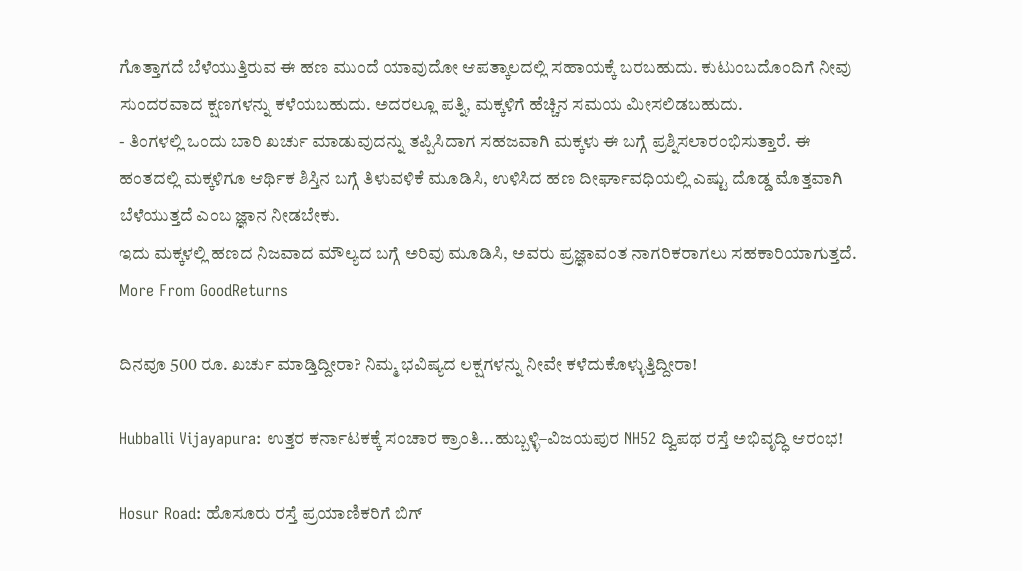ಗೊತ್ತಾಗದೆ ಬೆಳೆಯುತ್ತಿರುವ ಈ ಹಣ ಮುಂದೆ ಯಾವುದೋ ಆಪತ್ಕಾಲದಲ್ಲಿ ಸಹಾಯಕ್ಕೆ ಬರಬಹುದು. ಕುಟುಂಬದೊಂದಿಗೆ ನೀವು ಸುಂದರವಾದ ಕ್ಷಣಗಳನ್ನು ಕಳೆಯಬಹುದು. ಅದರಲ್ಲೂ ಪತ್ನಿ, ಮಕ್ಕಳಿಗೆ ಹೆಚ್ಚಿನ ಸಮಯ ಮೀಸಲಿಡಬಹುದು.
- ತಿಂಗಳಲ್ಲಿ ಒಂದು ಬಾರಿ ಖರ್ಚು ಮಾಡುವುದನ್ನು ತಪ್ಪಿಸಿದಾಗ ಸಹಜವಾಗಿ ಮಕ್ಕಳು ಈ ಬಗ್ಗೆ ಪ್ರಶ್ನಿಸಲಾರಂಭಿಸುತ್ತಾರೆ. ಈ ಹಂತದಲ್ಲಿ ಮಕ್ಕಳಿಗೂ ಆರ್ಥಿಕ ಶಿಸ್ತಿನ ಬಗ್ಗೆ ತಿಳುವಳಿಕೆ ಮೂಡಿಸಿ, ಉಳಿಸಿದ ಹಣ ದೀರ್ಘಾವಧಿಯಲ್ಲಿ ಎಷ್ಟು ದೊಡ್ಡ ಮೊತ್ತವಾಗಿ ಬೆಳೆಯುತ್ತದೆ ಎಂಬ ಜ್ಞಾನ ನೀಡಬೇಕು.
ಇದು ಮಕ್ಕಳಲ್ಲಿ ಹಣದ ನಿಜವಾದ ಮೌಲ್ಯದ ಬಗ್ಗೆ ಅರಿವು ಮೂಡಿಸಿ, ಅವರು ಪ್ರಜ್ಞಾವಂತ ನಾಗರಿಕರಾಗಲು ಸಹಕಾರಿಯಾಗುತ್ತದೆ.
More From GoodReturns

ದಿನವೂ 500 ರೂ. ಖರ್ಚು ಮಾಡ್ತಿದ್ದೀರಾ? ನಿಮ್ಮ ಭವಿಷ್ಯದ ಲಕ್ಷಗಳನ್ನು ನೀವೇ ಕಳೆದುಕೊಳ್ಳುತ್ತಿದ್ದೀರಾ!

Hubballi Vijayapura: ಉತ್ತರ ಕರ್ನಾಟಕಕ್ಕೆ ಸಂಚಾರ ಕ್ರಾಂತಿ...ಹುಬ್ಬಳ್ಳಿ–ವಿಜಯಪುರ NH52 ದ್ವಿಪಥ ರಸ್ತೆ ಅಭಿವೃದ್ಧಿ ಆರಂಭ!

Hosur Road: ಹೊಸೂರು ರಸ್ತೆ ಪ್ರಯಾಣಿಕರಿಗೆ ಬಿಗ್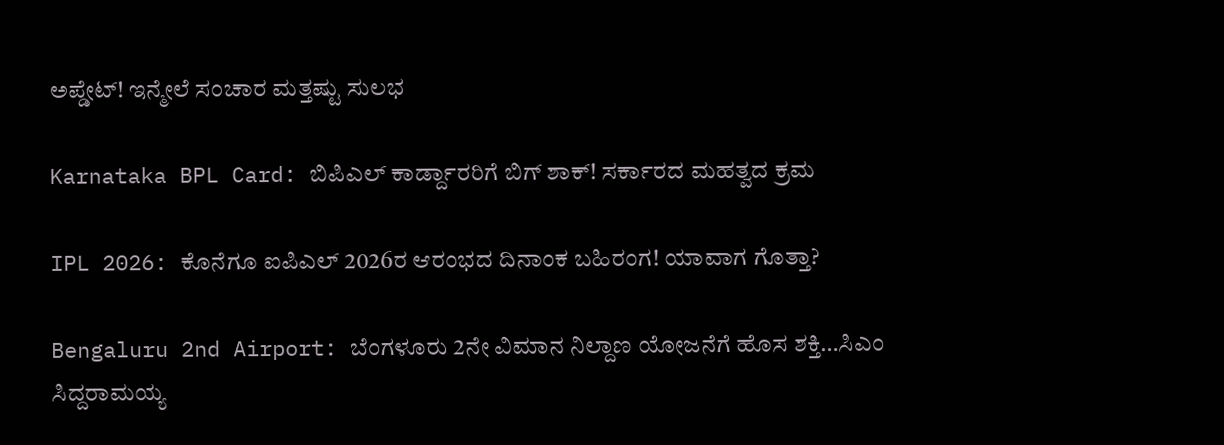ಅಪ್ಡೇಟ್! ಇನ್ಮೇಲೆ ಸಂಚಾರ ಮತ್ತಷ್ಟು ಸುಲಭ

Karnataka BPL Card: ಬಿಪಿಎಲ್ ಕಾರ್ಡ್ದಾರರಿಗೆ ಬಿಗ್ ಶಾಕ್! ಸರ್ಕಾರದ ಮಹತ್ವದ ಕ್ರಮ

IPL 2026: ಕೊನೆಗೂ ಐಪಿಎಲ್ 2026ರ ಆರಂಭದ ದಿನಾಂಕ ಬಹಿರಂಗ! ಯಾವಾಗ ಗೊತ್ತಾ?

Bengaluru 2nd Airport: ಬೆಂಗಳೂರು 2ನೇ ವಿಮಾನ ನಿಲ್ದಾಣ ಯೋಜನೆಗೆ ಹೊಸ ಶಕ್ತಿ…ಸಿಎಂ ಸಿದ್ದರಾಮಯ್ಯ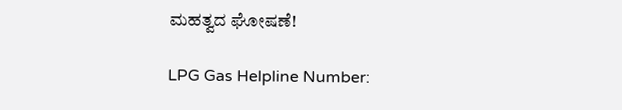ಮಹತ್ವದ ಘೋಷಣೆ!

LPG Gas Helpline Number: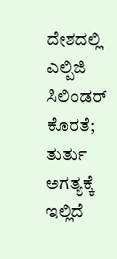ದೇಶದಲ್ಲಿ ಎಲ್ಪಿಜಿ ಸಿಲಿಂಡರ್ ಕೊರತೆ; ತುರ್ತು ಅಗತ್ಯಕ್ಕೆ ಇಲ್ಲಿದೆ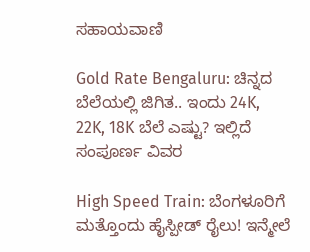ಸಹಾಯವಾಣಿ

Gold Rate Bengaluru: ಚಿನ್ನದ ಬೆಲೆಯಲ್ಲಿ ಜಿಗಿತ.. ಇಂದು 24K, 22K, 18K ಬೆಲೆ ಎಷ್ಟು? ಇಲ್ಲಿದೆ ಸಂಪೂರ್ಣ ವಿವರ

High Speed Train: ಬೆಂಗಳೂರಿಗೆ ಮತ್ತೊಂದು ಹೈಸ್ಪೀಡ್ ರೈಲು! ಇನ್ಮೇಲೆ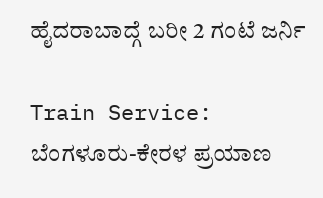ಹೈದರಾಬಾದ್ಗೆ ಬರೀ 2 ಗಂಟೆ ಜರ್ನಿ

Train Service: ಬೆಂಗಳೂರು-ಕೇರಳ ಪ್ರಯಾಣ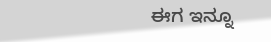ಈಗ ಇನ್ನೂ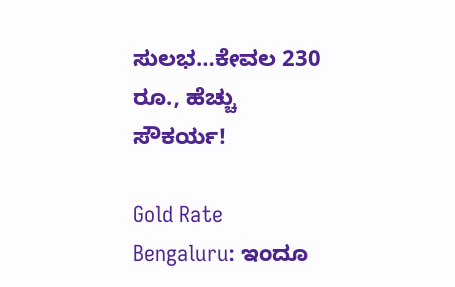ಸುಲಭ…ಕೇವಲ 230 ರೂ., ಹೆಚ್ಚು ಸೌಕರ್ಯ!

Gold Rate Bengaluru: ಇಂದೂ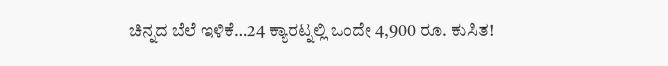ಚಿನ್ನದ ಬೆಲೆ ಇಳಿಕೆ…24 ಕ್ಯಾರಟ್ನಲ್ಲಿ ಒಂದೇ 4,900 ರೂ. ಕುಸಿತ!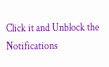Click it and Unblock the Notifications